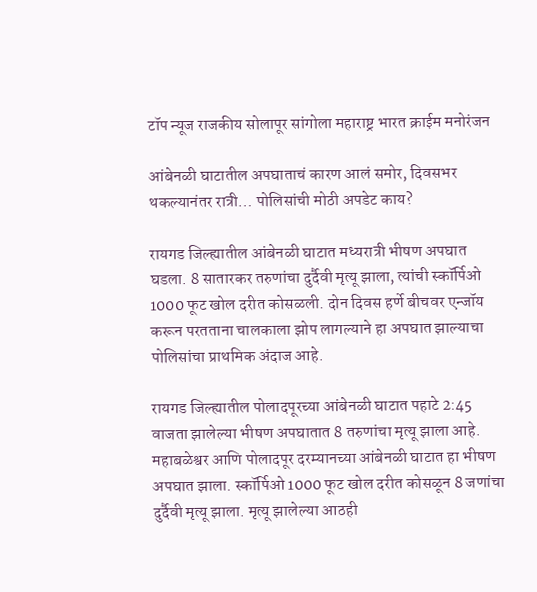टॉप न्यूज राजकीय सोलापूर सांगोला महाराष्ट्र भारत क्राईम मनोरंजन

आंबेनळी घाटातील अपघाताचं कारण आलं समोर, दिवसभर थकल्यानंतर रात्री… पोलिसांची मोठी अपडेट काय?

रायगड जिल्ह्यातील आंबेनळी घाटात मध्यरात्री भीषण अपघात घडला. 8 सातारकर तरुणांचा दुर्दैवी मृत्यू झाला, त्यांची स्कॉर्पिओ 1000 फूट खोल दरीत कोसळली. दोन दिवस हर्णे बीचवर एन्जॉय करून परतताना चालकाला झोप लागल्याने हा अपघात झाल्याचा पोलिसांचा प्राथमिक अंदाज आहे.

रायगड जिल्ह्यातील पोलादपूरच्या आंबेनळी घाटात पहाटे 2:45 वाजता झालेल्या भीषण अपघातात 8 तरुणांचा मृत्यू झाला आहे. महाबळेश्वर आणि पोलादपूर दरम्यानच्या आंबेनळी घाटात हा भीषण अपघात झाला. स्कॉर्पिओ 1000 फूट खोल दरीत कोसळून 8 जणांचा दुर्दैवी मृत्यू झाला. मृत्यू झालेल्या आठही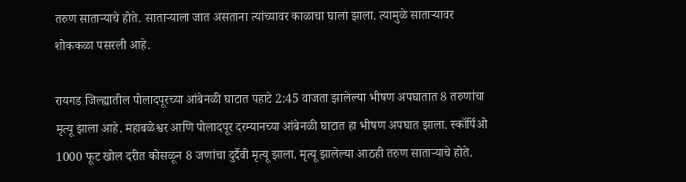तरुण साताऱ्याचे होते. साताऱ्याला जात असताना त्यांच्यावर काळाचा घाला झाला. त्यामुळे साताऱ्यावर शोककळा पसरली आहे.

रायगड जिल्ह्यातील पोलादपूरच्या आंबेनळी घाटात पहाटे 2:45 वाजता झालेल्या भीषण अपघातात 8 तरुणांचा मृत्यू झाला आहे. महाबळेश्वर आणि पोलादपूर दरम्यानच्या आंबेनळी घाटात हा भीषण अपघात झाला. स्कॉर्पिओ 1000 फूट खोल दरीत कोसळून 8 जणांचा दुर्दैवी मृत्यू झाला. मृत्यू झालेल्या आठही तरुण साताऱ्याचे होते.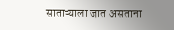साताऱ्याला जात असताना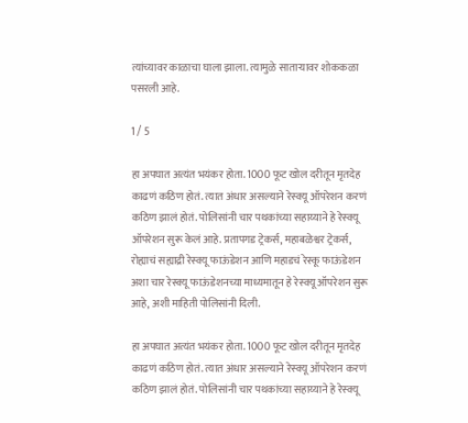त्यांच्यावर काळाचा घाला झाला. त्यामुळे साताऱ्यावर शोककळा पसरली आहे.

1 / 5

हा अपघात अत्यंत भयंकर होता. 1000 फूट खोल दरीतून मृतदेह काढणं कठिण होतं. त्यात अंधार असल्याने रेस्क्यू ऑपरेशन करणं कठिण झालं होतं. पोलिसांनी चार पथकांच्या सहाय्याने हे रेस्क्यू ऑपरेशन सुरू केलं आहे. प्रतापगड ट्रेकर्स, महाबळेश्वर ट्रेकर्स, रोह्याचं सह्याद्री रेस्क्यू फाऊंडेशन आणि महाडचं रेस्कू फाऊंडेशन अशा चार रेस्क्यू फाऊंडेशनच्या माध्यमातून हे रेस्क्यू ऑपरेशन सुरू आहे, अशी माहिती पोलिसांनी दिली.

हा अपघात अत्यंत भयंकर होता. 1000 फूट खोल दरीतून मृतदेह काढणं कठिण होतं. त्यात अंधार असल्याने रेस्क्यू ऑपरेशन करणं कठिण झालं होतं. पोलिसांनी चार पथकांच्या सहाय्याने हे रेस्क्यू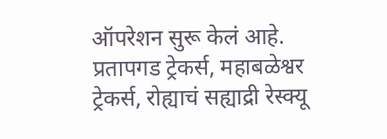ऑपरेशन सुरू केलं आहे. प्रतापगड ट्रेकर्स, महाबळेश्वर ट्रेकर्स, रोह्याचं सह्याद्री रेस्क्यू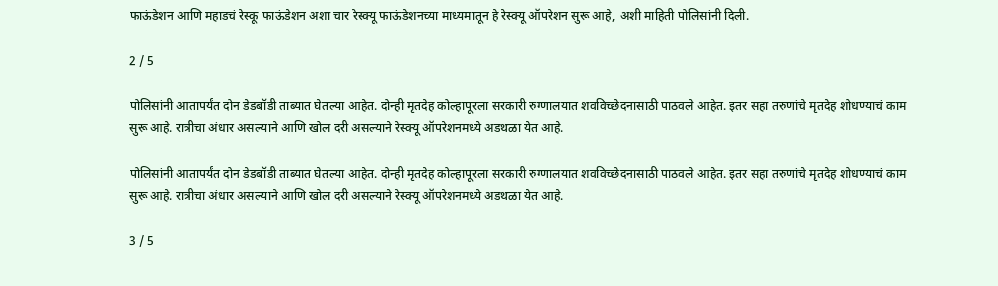फाऊंडेशन आणि महाडचं रेस्कू फाऊंडेशन अशा चार रेस्क्यू फाऊंडेशनच्या माध्यमातून हे रेस्क्यू ऑपरेशन सुरू आहे, अशी माहिती पोलिसांनी दिली.

2 / 5

पोलिसांनी आतापर्यंत दोन डेडबॉडी ताब्यात घेतल्या आहेत. दोन्ही मृतदेह कोल्हापूरला सरकारी रुग्णालयात शवविच्छेदनासाठी पाठवले आहेत. इतर सहा तरुणांचे मृतदेह शोधण्याचं काम सुरू आहे. रात्रीचा अंधार असल्याने आणि खोल दरी असल्याने रेस्क्यू ऑपरेशनमध्ये अडथळा येत आहे.

पोलिसांनी आतापर्यंत दोन डेडबॉडी ताब्यात घेतल्या आहेत. दोन्ही मृतदेह कोल्हापूरला सरकारी रुग्णालयात शवविच्छेदनासाठी पाठवले आहेत. इतर सहा तरुणांचे मृतदेह शोधण्याचं काम सुरू आहे. रात्रीचा अंधार असल्याने आणि खोल दरी असल्याने रेस्क्यू ऑपरेशनमध्ये अडथळा येत आहे.

3 / 5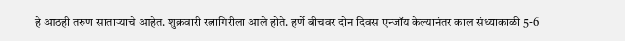हे आठही तरुण साताऱ्याचे आहेत. शुक्रवारी रत्नागिरीला आले होते. हर्णे बीचवर दोन दिवस एन्जॉय केल्यानंतर काल संध्याकाळी 5-6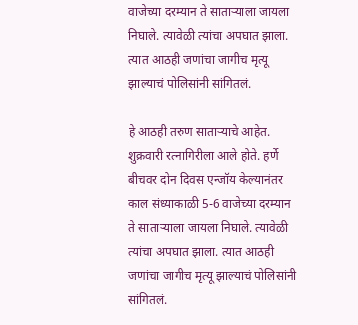वाजेच्या दरम्यान ते साताऱ्याला जायला निघाले. त्यावेळी त्यांचा अपघात झाला. त्यात आठही जणांचा जागीच मृत्यू झाल्याचं पोलिसांनी सांगितलं.

हे आठही तरुण साताऱ्याचे आहेत. शुक्रवारी रत्नागिरीला आले होते. हर्णे बीचवर दोन दिवस एन्जॉय केल्यानंतर काल संध्याकाळी 5-6 वाजेच्या दरम्यान ते साताऱ्याला जायला निघाले. त्यावेळी त्यांचा अपघात झाला. त्यात आठही जणांचा जागीच मृत्यू झाल्याचं पोलिसांनी सांगितलं.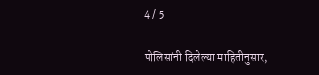4 / 5

पोलिसांनी दिलेल्या माहितीनुसार,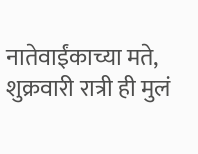नातेवाईंकाच्या मते, शुक्रवारी रात्री ही मुलं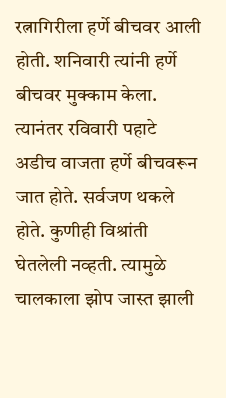रत्नागिरीला हर्णे बीचवर आली होती. शनिवारी त्यांनी हर्णे बीचवर मुक्काम केला. त्यानंतर रविवारी पहाटे अडीच वाजता हर्णे बीचवरून जात होते. सर्वजण थकले होते. कुणीही विश्रांती घेतलेली नव्हती. त्यामुळे चालकाला झोप जास्त झाली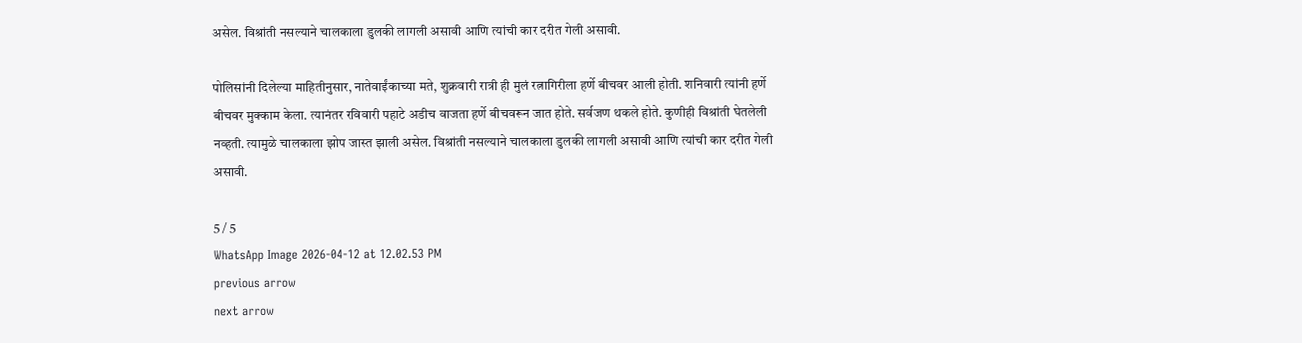असेल. विश्रांती नसल्याने चालकाला डुलकी लागली असावी आणि त्यांची कार दरीत गेली असावी.

पोलिसांनी दिलेल्या माहितीनुसार, नातेवाईंकाच्या मते, शुक्रवारी रात्री ही मुलं रत्नागिरीला हर्णे बीचवर आली होती. शनिवारी त्यांनी हर्णे बीचवर मुक्काम केला. त्यानंतर रविवारी पहाटे अडीच वाजता हर्णे बीचवरून जात होते. सर्वजण थकले होते. कुणीही विश्रांती घेतलेली नव्हती. त्यामुळे चालकाला झोप जास्त झाली असेल. विश्रांती नसल्याने चालकाला डुलकी लागली असावी आणि त्यांची कार दरीत गेली असावी.

5 / 5
WhatsApp Image 2026-04-12 at 12.02.53 PM
previous arrow
next arrow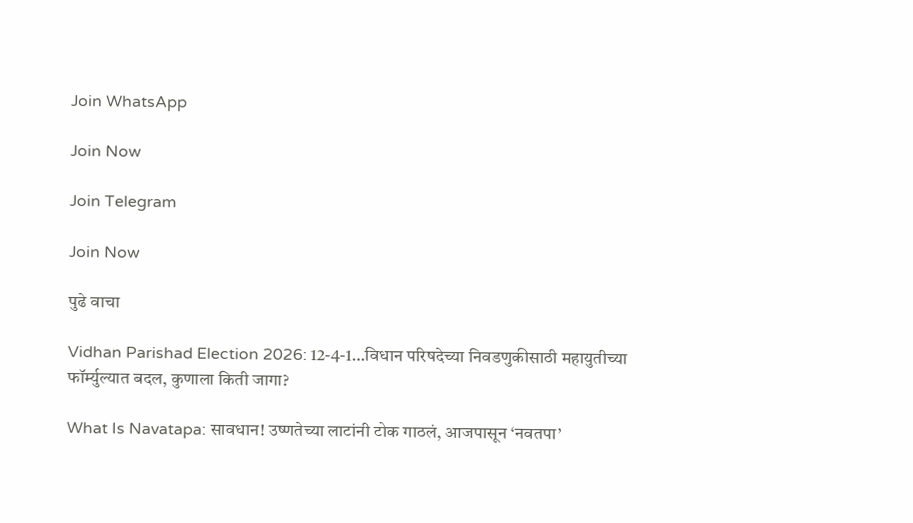Join WhatsApp

Join Now

Join Telegram

Join Now

पुढे वाचा

Vidhan Parishad Election 2026: 12-4-1…विधान परिषदेच्या निवडणुकीसाठी महायुतीच्या फॉर्म्युल्यात बदल, कुणाला किती जागा?

What Is Navatapa: सावधान! उष्णतेच्या लाटांनी टोक गाठलं, आजपासून ‘नवतपा’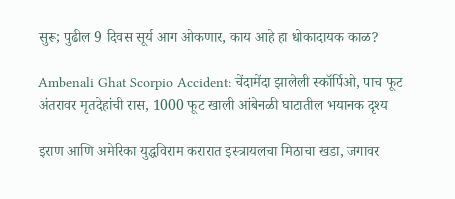सुरू; पुढील 9 दिवस सूर्य आग ओकणार, काय आहे हा धोकादायक काळ?

Ambenali Ghat Scorpio Accident: चेंदामेंदा झालेली स्कॉर्पिओ, पाच फूट अंतरावर मृतदेहांची रास, 1000 फूट खाली आंबेनळी घाटातील भयानक दृश्य

इराण आणि अमेरिका युद्धविराम करारात इस्त्रायलचा मिठाचा खडा, जगावर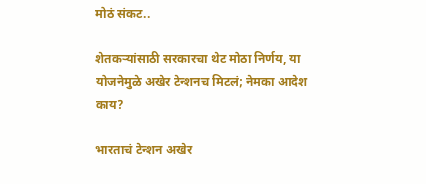मोठं संकट..

शेतकऱ्यांसाठी सरकारचा थेट मोठा निर्णय, या योजनेमुळे अखेर टेन्शनच मिटलं; नेमका आदेश काय?

भारताचं टेन्शन अखेर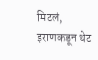मिटलं, इराणकडून थेट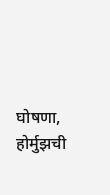घोषणा, होर्मुझची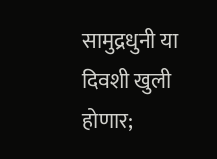सामुद्रधुनी या दिवशी खुली होणार;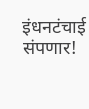इंधनटंचाई संपणार!